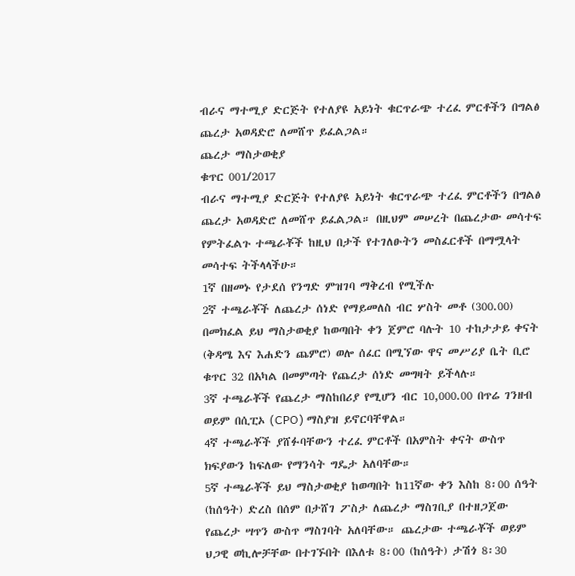ብራና ማተሚያ ድርጅት የተለያዩ አይነት ቁርጥራጭ ተረፈ ምርቶችን በግልፅ ጨረታ አወዳድሮ ለመሸጥ ይፈልጋል።
ጨረታ ማስታወቂያ
ቁጥር 001/2017
ብራና ማተሚያ ድርጅት የተለያዩ አይነት ቁርጥራጭ ተረፈ ምርቶችን በግልፅ ጨረታ አወዳድሮ ለመሸጥ ይፈልጋል። በዚህም መሠረት በጨረታው መሳተፍ የምትፈልጉ ተጫራቾች ከዚህ በታች የተገለፁትን መስፈርቶች በማሟላት መሳተፍ ትችላላችሁ።
1ኛ በዘመኑ የታደሰ የንግድ ምዝገባ ማቅረብ የሚችሉ
2ኛ ተጫራቾች ለጨረታ ሰነድ የማይመለስ ብር ሦስት መቶ (300.00) በመክፈል ይህ ማስታወቂያ ከወጣበት ቀን ጀምሮ ባሉት 10 ተከታታይ ቀናት (ቅዳሜ እና እሐድን ጨምሮ) ወሎ ሰፈር በሚኘው ዋና መሥሪያ ቤት ቢሮ ቁጥር 32 በአካል በመምጣት የጨረታ ሰነድ መግዛት ይችላሉ።
3ኛ ተጫራቾች የጨረታ ማስከበሪያ የሚሆን ብር 10,000.00 በጥሬ ገንዘብ ወይም በሲፒኦ (CPO) ማስያዝ ይኖርባቸዋል።
4ኛ ተጫራቾች ያሸፉባቸውን ተረፈ ምርቶች በአምስት ቀናት ውስጥ ክፍያውን ከፍለው የማንሳት ግዴታ አለባቸው።
5ኛ ተጫራቾች ይህ ማስታወቂያ ከወጣበት ከ11ኛው ቀን እስከ 8፡00 ሰዓት (ከሰዓት) ድረስ በሰም በታሸገ ፖስታ ለጨረታ ማስገቢያ በተዘጋጀው የጨረታ ሣጥን ውስጥ ማስገባት አለባቸው። ጨረታው ተጫራቾች ወይም ህጋዊ ወኪሎቻቸው በተገኙበት በእለቱ 8፡00 (ከሰዓት) ታሽጎ 8፡30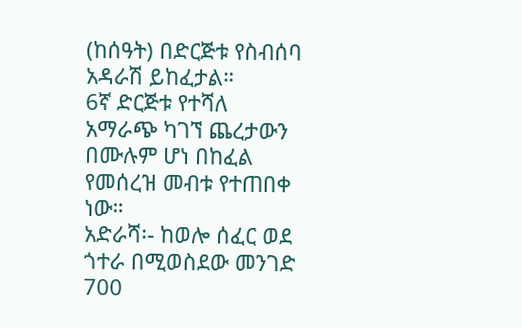(ከሰዓት) በድርጅቱ የስብሰባ አዳራሽ ይከፈታል።
6ኛ ድርጅቱ የተሻለ አማራጭ ካገኘ ጨረታውን በሙሉም ሆነ በከፈል የመሰረዝ መብቱ የተጠበቀ ነው።
አድራሻ፡- ከወሎ ሰፈር ወደ ጎተራ በሚወስደው መንገድ 700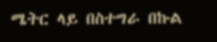ሜትር ላይ በስተግራ በኩል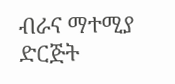ብራና ማተሚያ ድርጅት